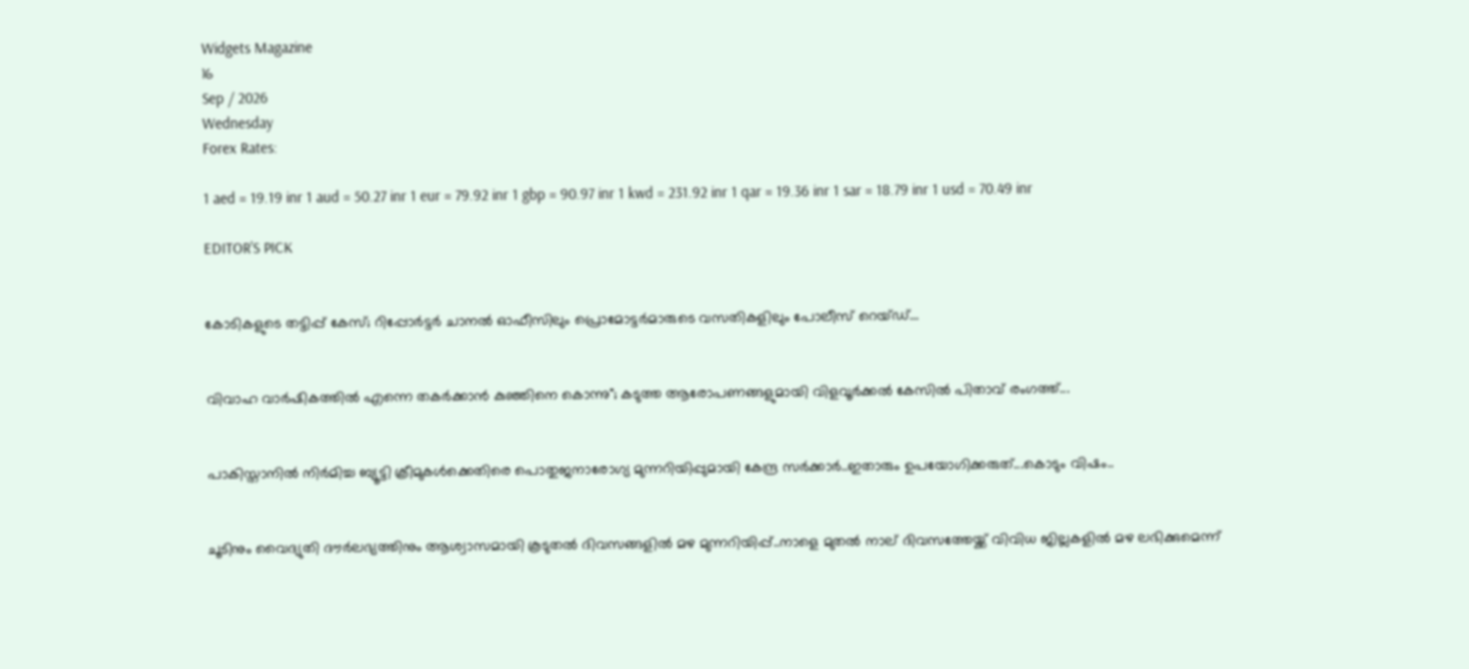Widgets Magazine
16
Sep / 2026
Wednesday
Forex Rates:

1 aed = 19.19 inr 1 aud = 50.27 inr 1 eur = 79.92 inr 1 gbp = 90.97 inr 1 kwd = 231.92 inr 1 qar = 19.36 inr 1 sar = 18.79 inr 1 usd = 70.49 inr

EDITOR'S PICK


കോടികളുടെ തട്ടിപ്പ് കേസ്; റിപ്പോർട്ടർ ചാനൽ ഓഫീസിലും പ്രൊമോട്ടർമാരുടെ വസതികളിലും പോലീസ് റെയ്ഡ്...


വിവാഹ വാർഷികത്തിൽ എന്നെ തകർക്കാൻ കുഞ്ഞിനെ കൊന്നു"; കടുത്ത ആരോപണങ്ങളുമായി വിളവൂർക്കൽ കേസിൽ പിതാവ് രംഗത്ത്...


പാകിസ്താനിൽ നിർമിച്ച ബ്യൂട്ടി ക്രീമുകൾക്കെതിരെ പൊതുജനാരോഗ്യ മുന്നറിയിപ്പുമായി കേന്ദ്ര സർക്കാർ..ഇതാരും ഉപയോഗിക്കരുത്...കൊടും വിഷം..


ചൂടിനും വൈദ്യുതി ദൗർലഭ്യത്തിനും ആശ്വാസമായി കൂടുതൽ ദിവസങ്ങളിൽ മഴ മുന്നറിയിപ്പ്..നാളെ മുതൽ നാല് ദിവസത്തേയ്ക്ക് വിവിധ ജില്ലകളിൽ മഴ ലഭിക്കുമെന്ന്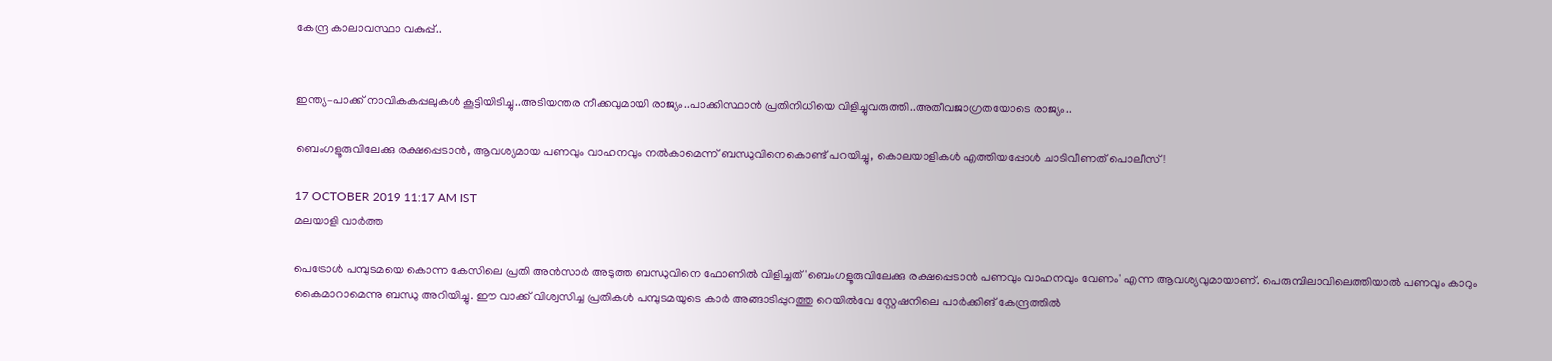കേന്ദ്ര കാലാവസ്ഥാ വകുപ്പ്..


ഇന്ത്യ–പാക്ക് നാവികകപ്പലുകൾ കൂട്ടിയിടിച്ചു..അടിയന്തര നീക്കവുമായി രാജ്യം..പാക്കിസ്ഥാൻ പ്രതിനിധിയെ വിളിച്ചുവരുത്തി..അതീവജാഗ്രതയോടെ രാജ്യം..

ബെംഗളൂരുവിലേക്കു രക്ഷപ്പെടാന്‍, ആവശ്യമായ പണവും വാഹനവും നല്‍കാമെന്ന് ബന്ധുവിനെകൊണ്ട് പറയിച്ചു, കൊലയാളികള്‍ എത്തിയപ്പോള്‍ ചാടിവീണത് പൊലീസ്!

17 OCTOBER 2019 11:17 AM IST
മലയാളി വാര്‍ത്ത

പെട്രോള്‍ പമ്പുടമയെ കൊന്ന കേസിലെ പ്രതി അന്‍സാര്‍ അടുത്ത ബന്ധുവിനെ ഫോണില്‍ വിളിച്ചത് 'ബെംഗളൂരുവിലേക്കു രക്ഷപ്പെടാന്‍ പണവും വാഹനവും വേണം' എന്ന ആവശ്യവുമായാണ്. പെരുമ്പിലാവിലെത്തിയാല്‍ പണവും കാറും കൈമാറാമെന്നു ബന്ധു അറിയിച്ചു. ഈ വാക്ക് വിശ്വസിച്ച പ്രതികള്‍ പമ്പുടമയുടെ കാര്‍ അങ്ങാടിപ്പുറത്തു റെയില്‍വേ സ്റ്റേഷനിലെ പാര്‍ക്കിങ് കേന്ദ്രത്തില്‍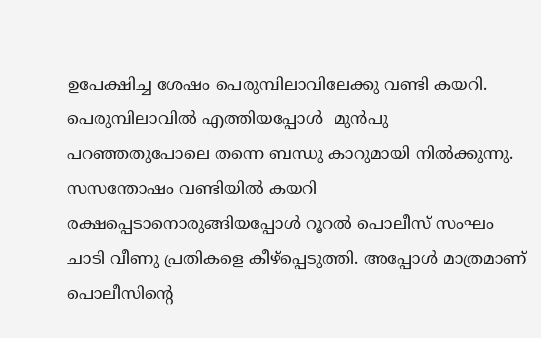ഉപേക്ഷിച്ച ശേഷം പെരുമ്പിലാവിലേക്കു വണ്ടി കയറി. പെരുമ്പിലാവില്‍ എത്തിയപ്പോള്‍  മുന്‍പു പറഞ്ഞതുപോലെ തന്നെ ബന്ധു കാറുമായി നില്‍ക്കുന്നു. സസന്തോഷം വണ്ടിയില്‍ കയറി രക്ഷപ്പെടാനൊരുങ്ങിയപ്പോള്‍ റൂറല്‍ പൊലീസ് സംഘം ചാടി വീണു പ്രതികളെ കീഴ്‌പ്പെടുത്തി. അപ്പോള്‍ മാത്രമാണ് പൊലീസിന്റെ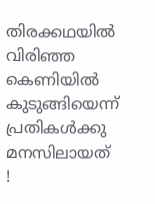തിരക്കഥയില്‍ വിരിഞ്ഞ കെണിയില്‍ കുടുങ്ങിയെന്ന് പ്രതികള്‍ക്കു മനസിലായത് !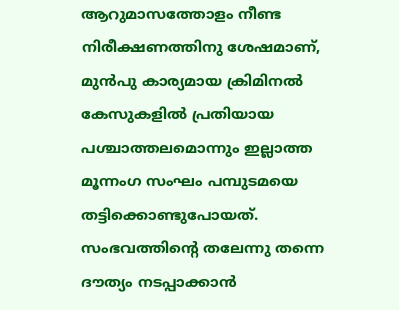ആറുമാസത്തോളം നീണ്ട നിരീക്ഷണത്തിനു ശേഷമാണ്, മുന്‍പു കാര്യമായ ക്രിമിനല്‍ കേസുകളില്‍ പ്രതിയായ പശ്ചാത്തലമൊന്നും ഇല്ലാത്ത മൂന്നംഗ സംഘം പമ്പുടമയെ തട്ടിക്കൊണ്ടുപോയത്. സംഭവത്തിന്റെ തലേന്നു തന്നെ ദൗത്യം നടപ്പാക്കാന്‍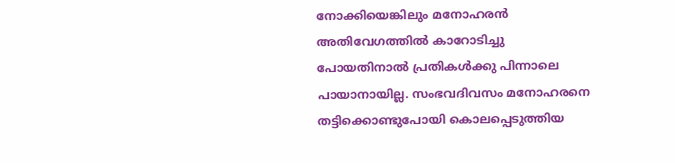നോക്കിയെങ്കിലും മനോഹരന്‍ അതിവേഗത്തില്‍ കാറോടിച്ചു പോയതിനാല്‍ പ്രതികള്‍ക്കു പിന്നാലെ പായാനായില്ല. സംഭവദിവസം മനോഹരനെ തട്ടിക്കൊണ്ടുപോയി കൊലപ്പെടുത്തിയ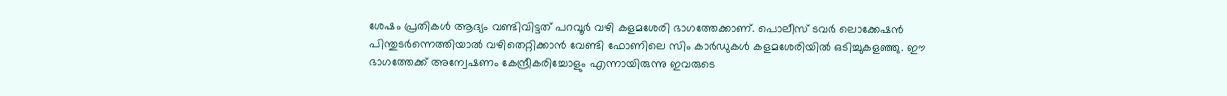ശേഷം പ്രതികള്‍ ആദ്യം വണ്ടിവിട്ടത് പറവൂര്‍ വഴി കളമശേരി ഭാഗത്തേക്കാണ്. പൊലീസ് ടവര്‍ ലൊക്കേഷന്‍ പിന്തുടര്‍ന്നെത്തിയാല്‍ വഴിതെറ്റിക്കാന്‍ വേണ്ടി ഫോണിലെ സിം കാര്‍ഡുകള്‍ കളമശേരിയില്‍ ഒടിച്ചുകളഞ്ഞു. ഈ ഭാഗത്തേക്ക് അന്വേഷണം കേന്ദ്രീകരിച്ചോളും എന്നായിരുന്നു ഇവരുടെ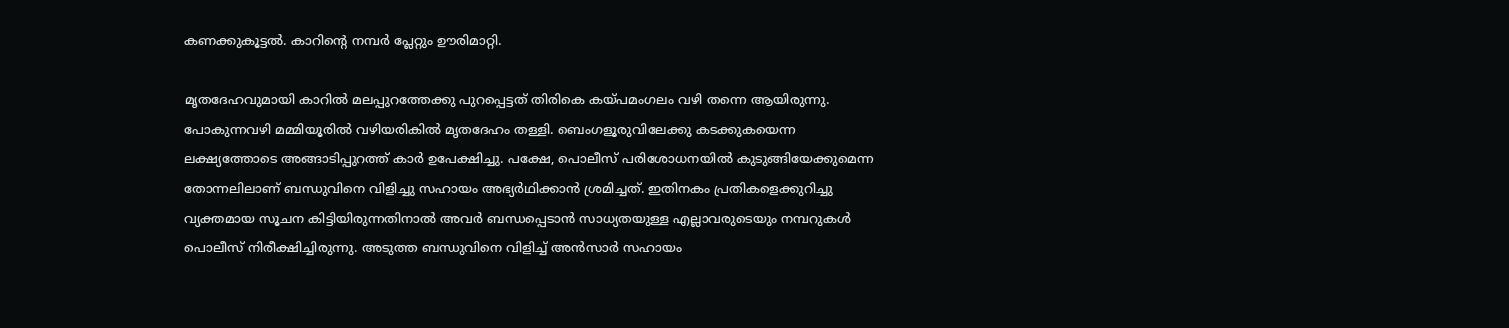കണക്കുകൂട്ടല്‍. കാറിന്റെ നമ്പര്‍ പ്ലേറ്റും ഊരിമാറ്റി.

മൃതദേഹവുമായി കാറില്‍ മലപ്പുറത്തേക്കു പുറപ്പെട്ടത് തിരികെ കയ്പമംഗലം വഴി തന്നെ ആയിരുന്നു. പോകുന്നവഴി മമ്മിയൂരില്‍ വഴിയരികില്‍ മൃതദേഹം തള്ളി. ബെംഗളൂരുവിലേക്കു കടക്കുകയെന്ന ലക്ഷ്യത്തോടെ അങ്ങാടിപ്പുറത്ത് കാര്‍ ഉപേക്ഷിച്ചു. പക്ഷേ, പൊലീസ് പരിശോധനയില്‍ കുടുങ്ങിയേക്കുമെന്ന തോന്നലിലാണ് ബന്ധുവിനെ വിളിച്ചു സഹായം അഭ്യര്‍ഥിക്കാന്‍ ശ്രമിച്ചത്. ഇതിനകം പ്രതികളെക്കുറിച്ചു വ്യക്തമായ സൂചന കിട്ടിയിരുന്നതിനാല്‍ അവര്‍ ബന്ധപ്പെടാന്‍ സാധ്യതയുള്ള എല്ലാവരുടെയും നമ്പറുകള്‍ പൊലീസ് നിരീക്ഷിച്ചിരുന്നു. അടുത്ത ബന്ധുവിനെ വിളിച്ച് അന്‍സാര്‍ സഹായം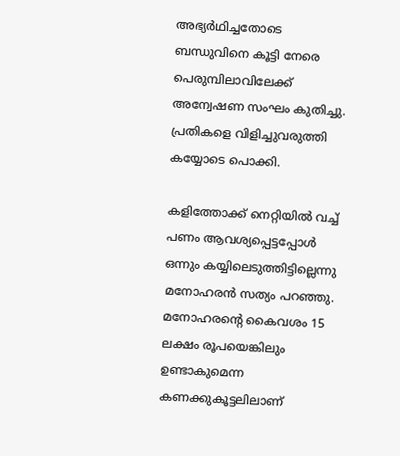അഭ്യര്‍ഥിച്ചതോടെ ബന്ധുവിനെ കൂട്ടി നേരെ പെരുമ്പിലാവിലേക്ക് അന്വേഷണ സംഘം കുതിച്ചു. പ്രതികളെ വിളിച്ചുവരുത്തി കയ്യോടെ പൊക്കി.

കളിത്തോക്ക് നെറ്റിയില്‍ വച്ച് പണം ആവശ്യപ്പെട്ടപ്പോള്‍ ഒന്നും കയ്യിലെടുത്തിട്ടില്ലെന്നു മനോഹരന്‍ സത്യം പറഞ്ഞു. മനോഹരന്റെ കൈവശം 15 ലക്ഷം രൂപയെങ്കിലും ഉണ്ടാകുമെന്ന കണക്കുകൂട്ടലിലാണ്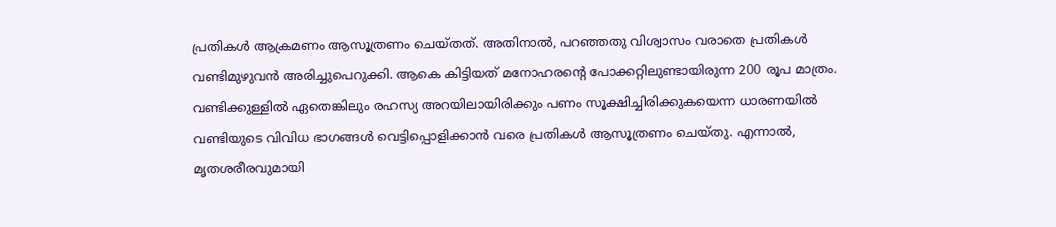പ്രതികള്‍ ആക്രമണം ആസൂത്രണം ചെയ്തത്. അതിനാല്‍, പറഞ്ഞതു വിശ്വാസം വരാതെ പ്രതികള്‍ വണ്ടിമുഴുവന്‍ അരിച്ചുപെറുക്കി. ആകെ കിട്ടിയത് മനോഹരന്റെ പോക്കറ്റിലുണ്ടായിരുന്ന 200 രൂപ മാത്രം. വണ്ടിക്കുള്ളില്‍ ഏതെങ്കിലും രഹസ്യ അറയിലായിരിക്കും പണം സൂക്ഷിച്ചിരിക്കുകയെന്ന ധാരണയില്‍ വണ്ടിയുടെ വിവിധ ഭാഗങ്ങള്‍ വെട്ടിപ്പൊളിക്കാന്‍ വരെ പ്രതികള്‍ ആസൂത്രണം ചെയ്തു. എന്നാല്‍, മൃതശരീരവുമായി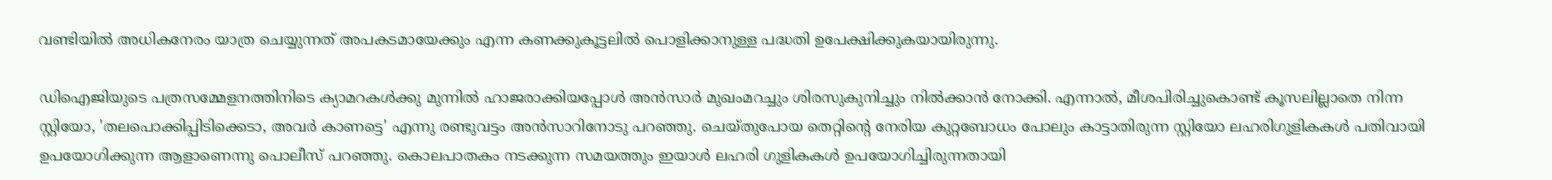വണ്ടിയില്‍ അധികനേരം യാത്ര ചെയ്യുന്നത് അപകടമായേക്കും എന്ന കണക്കുകൂട്ടലില്‍ പൊളിക്കാനുള്ള പദ്ധതി ഉപേക്ഷിക്കുകയായിരുന്നു.

ഡിഐജിയുടെ പത്രസമ്മേളനത്തിനിടെ ക്യാമറകള്‍ക്കു മുന്നില്‍ ഹാജരാക്കിയപ്പോള്‍ അന്‍സാര്‍ മുഖംമറച്ചും ശിരസുകുനിച്ചും നില്‍ക്കാന്‍ നോക്കി. എന്നാല്‍, മീശപിരിച്ചുകൊണ്ട് കൂസലില്ലാതെ നിന്ന സ്റ്റിയോ, 'തലപൊക്കിപ്പിടിക്കെടാ, അവര്‍ കാണട്ടെ' എന്നു രണ്ടുവട്ടം അന്‍സാറിനോടു പറഞ്ഞു. ചെയ്തുപോയ തെറ്റിന്റെ നേരിയ കുറ്റബോധം പോലും കാട്ടാതിരുന്ന സ്റ്റിയോ ലഹരിഗുളികകള്‍ പതിവായി ഉപയോഗിക്കുന്ന ആളാണെന്നു പൊലീസ് പറഞ്ഞു. കൊലപാതകം നടക്കുന്ന സമയത്തും ഇയാള്‍ ലഹരി ഗുളികകള്‍ ഉപയോഗിച്ചിരുന്നതായി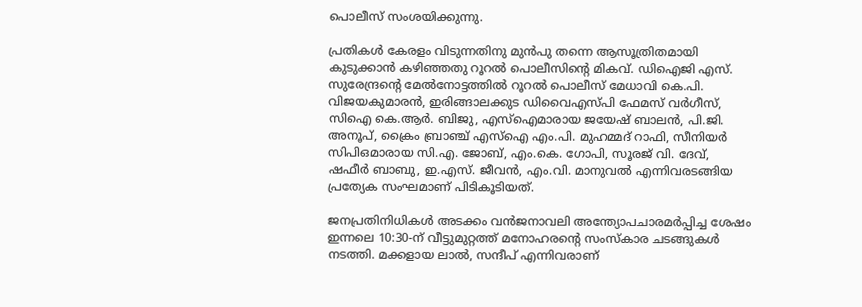പൊലീസ് സംശയിക്കുന്നു.

പ്രതികള്‍ കേരളം വിടുന്നതിനു മുന്‍പു തന്നെ ആസൂത്രിതമായി കുടുക്കാന്‍ കഴിഞ്ഞതു റൂറല്‍ പൊലീസിന്റെ മികവ്. ഡിഐജി എസ്. സുരേന്ദ്രന്റെ മേല്‍നോട്ടത്തില്‍ റൂറല്‍ പൊലീസ് മേധാവി കെ.പി. വിജയകുമാരന്‍, ഇരിങ്ങാലക്കുട ഡിവൈഎസ്പി ഫേമസ് വര്‍ഗീസ്, സിഐ കെ.ആര്‍. ബിജു, എസ്‌ഐമാരായ ജയേഷ് ബാലന്‍, പി.ജി. അനൂപ്, ക്രൈം ബ്രാഞ്ച് എസ്‌ഐ എം.പി. മുഹമ്മദ് റാഫി, സീനിയര്‍ സിപിഒമാരായ സി.എ. ജോബ്, എം.കെ. ഗോപി, സൂരജ് വി. ദേവ്, ഷഫീര്‍ ബാബു, ഇ.എസ്. ജീവന്‍, എം.വി. മാനുവല്‍ എന്നിവരടങ്ങിയ പ്രത്യേക സംഘമാണ് പിടികൂടിയത്.

ജനപ്രതിനിധികള്‍ അടക്കം വന്‍ജനാവലി അന്ത്യോപചാരമര്‍പ്പിച്ച ശേഷം ഇന്നലെ 10:30-ന് വീട്ടുമുറ്റത്ത് മനോഹരന്റെ സംസ്‌കാര ചടങ്ങുകള്‍ നടത്തി. മക്കളായ ലാല്‍, സന്ദീപ് എന്നിവരാണ്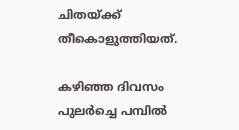ചിതയ്ക്ക് തീകൊളുത്തിയത്.

കഴിഞ്ഞ ദിവസം പുലര്‍ച്ചെ പമ്പില്‍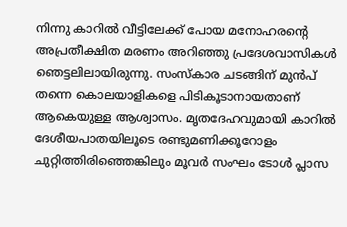നിന്നു കാറില്‍ വീട്ടിലേക്ക് പോയ മനോഹരന്റെ അപ്രതീക്ഷിത മരണം അറിഞ്ഞു പ്രദേശവാസികള്‍ ഞെട്ടലിലായിരുന്നു. സംസ്‌കാര ചടങ്ങിന് മുന്‍പ് തന്നെ കൊലയാളികളെ പിടികൂടാനായതാണ് ആകെയുള്ള ആശ്വാസം. മൃതദേഹവുമായി കാറില്‍ ദേശീയപാതയിലൂടെ രണ്ടുമണിക്കൂറോളം ചുറ്റിത്തിരിഞ്ഞെങ്കിലും മൂവര്‍ സംഘം ടോള്‍ പ്ലാസ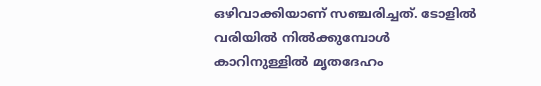ഒഴിവാക്കിയാണ് സഞ്ചരിച്ചത്. ടോളില്‍ വരിയില്‍ നില്‍ക്കുമ്പോള്‍ കാറിനുള്ളില്‍ മൃതദേഹം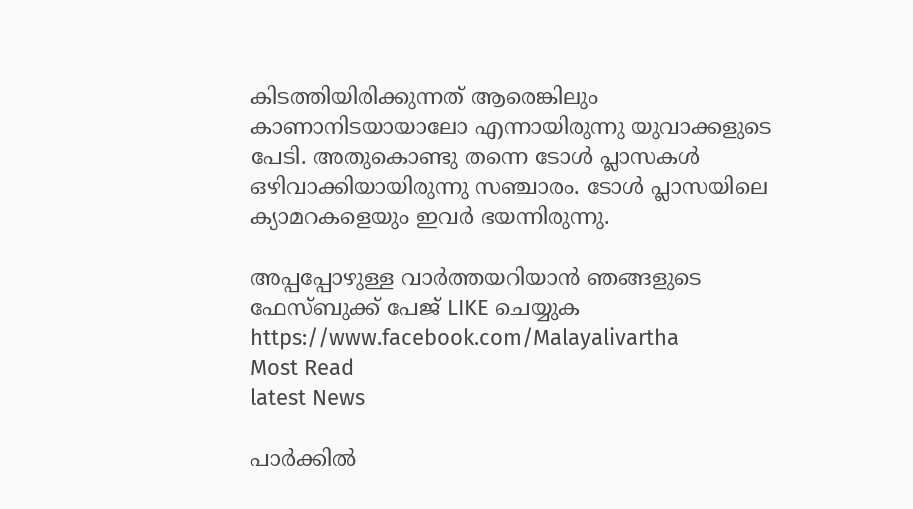കിടത്തിയിരിക്കുന്നത് ആരെങ്കിലും കാണാനിടയായാലോ എന്നായിരുന്നു യുവാക്കളുടെ പേടി. അതുകൊണ്ടു തന്നെ ടോള്‍ പ്ലാസകള്‍ ഒഴിവാക്കിയായിരുന്നു സഞ്ചാരം. ടോള്‍ പ്ലാസയിലെ ക്യാമറകളെയും ഇവര്‍ ഭയന്നിരുന്നു.

അപ്പപ്പോഴുള്ള വാര്‍ത്തയറിയാന്‍ ഞങ്ങളുടെ ഫേസ്‌ബുക്ക്‌ പേജ് LIKE ചെയ്യുക
https://www.facebook.com/Malayalivartha
Most Read
latest News

പാര്‍ക്കില്‍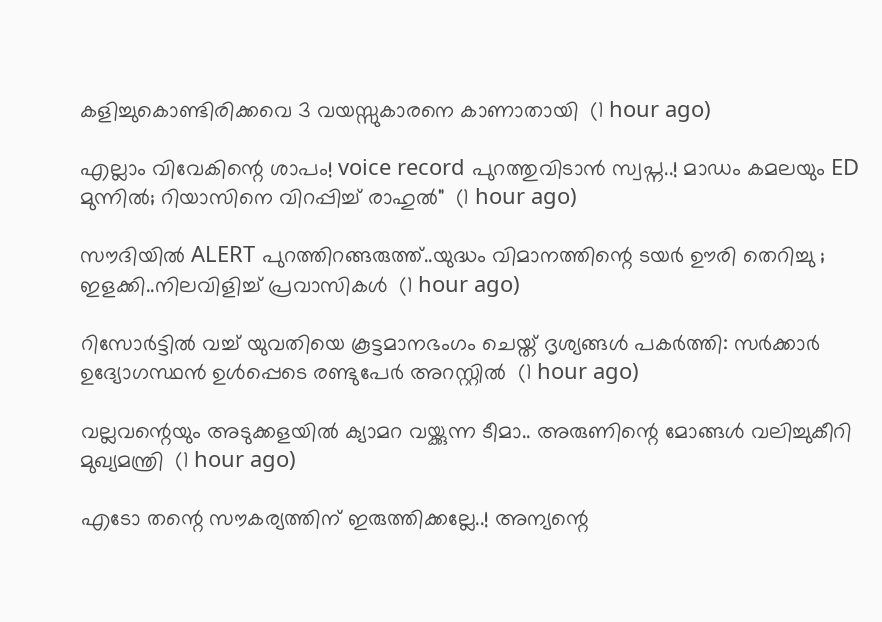കളിച്ചുകൊണ്ടിരിക്കവെ 3 വയസ്സുകാരനെ കാണാതായി  (1 hour ago)

എല്ലാം വിവേകിന്റെ ശാപം! voice record പുറത്തുവിടാൻ സ്വപ്ന..! മാഡം കമലയും ED മുന്നിൽ; റിയാസിനെ വിറപ്പിച്ച് രാഹുൽ"  (1 hour ago)

സൗദിയിൽ ALERT പുറത്തിറങ്ങരുത്ത്..യുദ്ധം വിമാനത്തിന്റെ ടയര്‍ ഊരി തെറിച്ചു ; ഇളക്കി..നിലവിളിച്ച് പ്രവാസികൾ  (1 hour ago)

റിസോര്‍ട്ടില്‍ വച്ച് യുവതിയെ കൂട്ടമാനഭംഗം ചെയ്ത് ദൃശ്യങ്ങള്‍ പകര്‍ത്തി: സര്‍ക്കാര്‍ ഉദ്യോഗസ്ഥന്‍ ഉള്‍പ്പെടെ രണ്ടുപേര്‍ അറസ്റ്റില്‍  (1 hour ago)

വല്ലവന്റെയും അടുക്കളയിൽ ക്യാമറ വയ്ക്കുന്ന ടീമാ.. അരുണിന്റെ മോങ്ങൾ വലിച്ചുകീറി മുഖ്യമന്ത്രി  (1 hour ago)

എടോ തന്റെ സൗകര്യത്തിന് ഇരുത്തിക്കല്ലേ..! അന്യന്റെ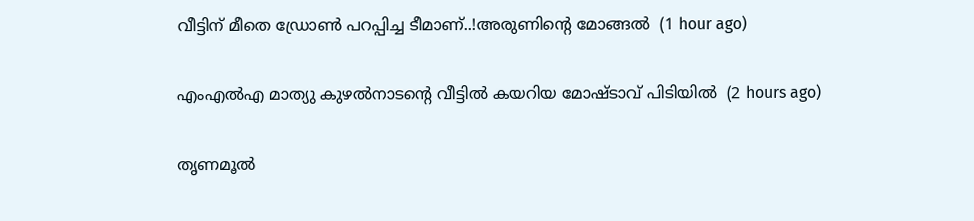വീട്ടിന് മീതെ ഡ്രോൺ പറപ്പിച്ച ടീമാണ്..!അരുണിന്റെ മോങ്ങൽ  (1 hour ago)

എംഎല്‍എ മാത്യു കുഴല്‍നാടന്റെ വീട്ടില്‍ കയറിയ മോഷ്ടാവ് പിടിയില്‍  (2 hours ago)

തൃണമൂല്‍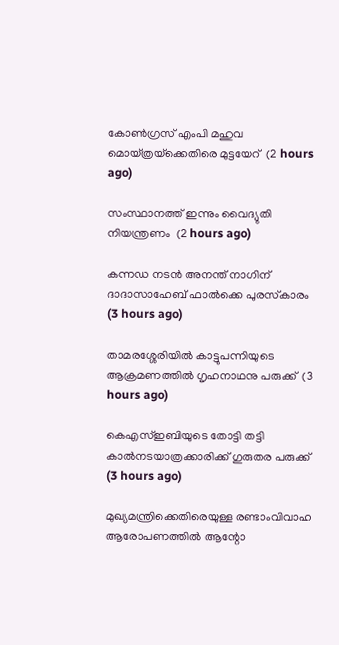കോണ്‍ഗ്രസ് എംപി മഹുവ മൊയ്ത്രയ്‌ക്കെതിരെ മുട്ടയേറ്  (2 hours ago)

സംസ്ഥാനത്ത് ഇന്നും വൈദ്യുതി നിയന്ത്രണം  (2 hours ago)

കന്നഡ നടന്‍ അനന്ത് നാഗിന് ദാദാസാഹേബ് ഫാല്‍ക്കെ പുരസ്‌കാരം  (3 hours ago)

താമരശ്ശേരിയില്‍ കാട്ടുപന്നിയുടെ ആക്രമണത്തില്‍ ഗൃഹനാഥനു പരുക്ക്  (3 hours ago)

കെഎസ്ഇബിയുടെ തോട്ടി തട്ടി കാല്‍നടയാത്രക്കാരിക്ക് ഗുരുതര പരുക്ക്  (3 hours ago)

മുഖ്യമന്ത്രിക്കെതിരെയുള്ള രണ്ടാംവിവാഹ ആരോപണത്തില്‍ ആന്റോ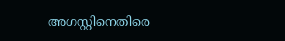അഗസ്റ്റിനെതിരെ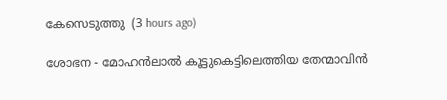കേസെടുത്തു  (3 hours ago)

ശോഭന - മോഹൻലാൽ കൂട്ടുകെട്ടിലെത്തിയ തേന്മാവിൻ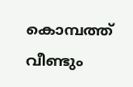കൊമ്പത്ത് വീണ്ടും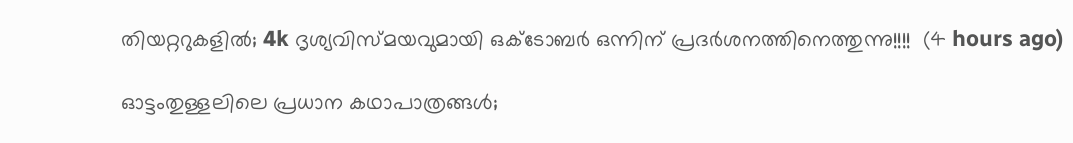തിയറ്ററുകളിൽ; 4k ദൃശ്യവിസ്മയവുമായി ഒക്ടോബർ ഒന്നിന് പ്രദർശനത്തിനെത്തുന്നു!!!!  (4 hours ago)

ഓട്ടംതുള്ളലിലെ പ്രധാന കഥാപാത്രങ്ങൾ;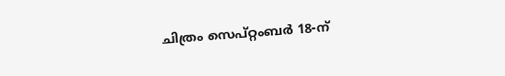ചിത്രം സെപ്റ്റംബർ 18-ന്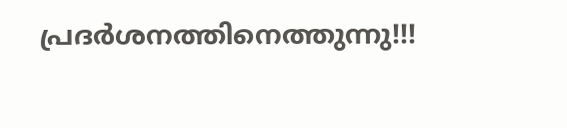പ്രദർശനത്തിനെത്തുന്നു!!!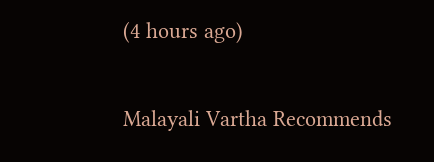(4 hours ago)

Malayali Vartha Recommends